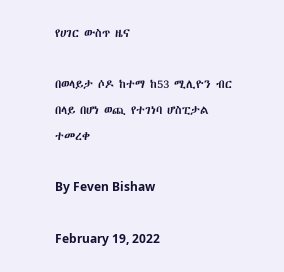የሀገር ውስጥ ዜና

በወላይታ ሶዶ ከተማ ከ53 ሚሊዮን ብር በላይ በሆነ ወጪ የተገነባ ሆስፒታል ተመረቀ

By Feven Bishaw

February 19, 2022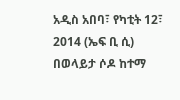አዲስ አበባ፣ የካቲት 12፣ 2014 (ኤፍ ቢ ሲ) በወላይታ ሶዶ ከተማ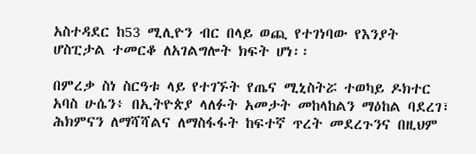አስተዳደር ከ53 ሚሊዮን ብር በላይ ወጪ የተገነባው የእንያት ሆስፒታል ተመርቆ ለአገልግሎት ክፍት ሆነ፡፡

በምረቃ ስነ ስርዓቱ ላይ የተገኙት የጤና ሚኒስትሯ ተወካይ ዶክተር አባስ ሁሴን፥ በኢትዮጵያ ላለፉት አመታት መከላከልን ማዕከል ባደረገ፣ ሕክምናን ለማሻሻልና ለማስፋፋት ከፍተኛ ጥረት መደረጉንና በዚህም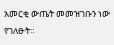አመርቂ ውጤት መመዝገቡን ነው የገለፁት።